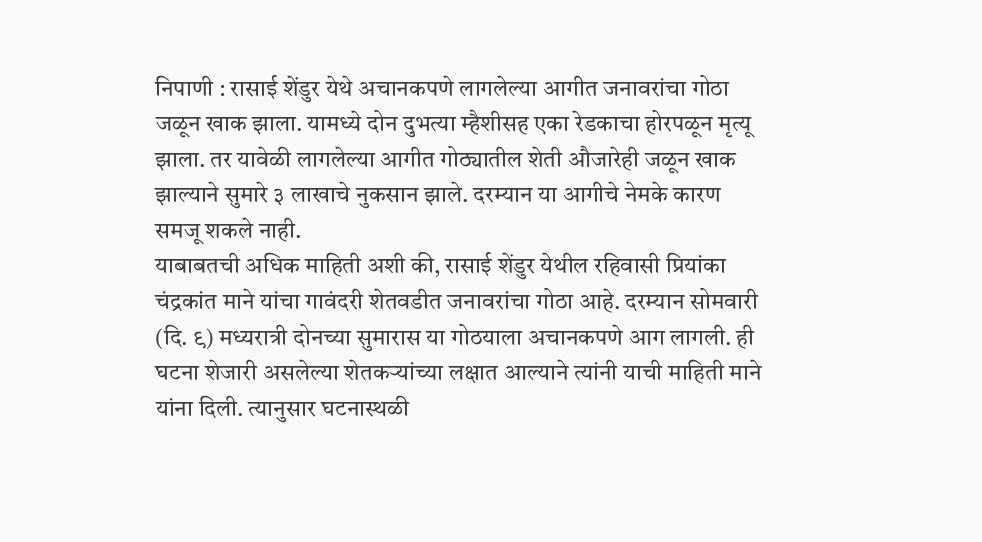निपाणी : रासाई शेंडुर येथे अचानकपणे लागलेल्या आगीत जनावरांचा गोठा जळून खाक झाला. यामध्ये दोन दुभत्या म्हैशीसह एका रेडकाचा होरपळून मृत्यू झाला. तर यावेळी लागलेल्या आगीत गोठ्यातील शेती औजारेही जळून खाक झाल्याने सुमारे ३ लाखाचे नुकसान झाले. दरम्यान या आगीचे नेमके कारण समजू शकले नाही.
याबाबतची अधिक माहिती अशी की, रासाई शेंडुर येथील रहिवासी प्रियांका चंद्रकांत माने यांचा गावंदरी शेतवडीत जनावरांचा गोठा आहे. दरम्यान सोमवारी (दि. ९) मध्यरात्री दोनच्या सुमारास या गोठयाला अचानकपणे आग लागली. ही घटना शेजारी असलेल्या शेतकऱ्यांच्या लक्षात आल्याने त्यांनी याची माहिती माने यांना दिली. त्यानुसार घटनास्थळी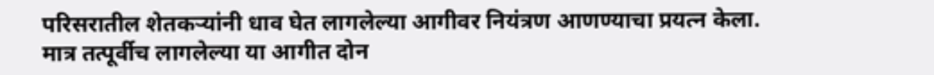परिसरातील शेतकऱ्यांनी धाव घेत लागलेल्या आगीवर नियंत्रण आणण्याचा प्रयत्न केला.
मात्र तत्पूर्वीच लागलेल्या या आगीत दोन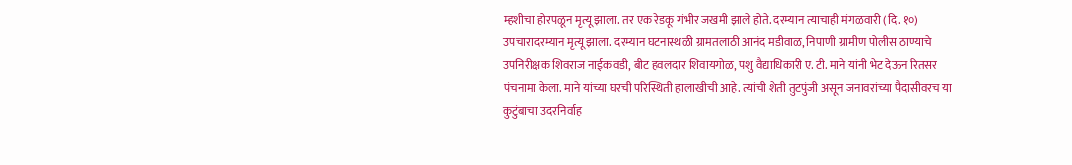म्हशीचा होरपळून मृत्यू झाला. तर एक रेडकू गंभीर जखमी झाले होते. दरम्यान त्याचाही मंगळवारी (दि. १०) उपचारादरम्यान मृत्यू झाला. दरम्यान घटनास्थळी ग्रामतलाठी आनंद मडीवाळ, निपाणी ग्रामीण पोलीस ठाण्याचे उपनिरीक्षक शिवराज नाईकवडी, बीट हवलदार शिवायगोळ, पशु वैद्याधिकारी ए. टी. माने यांनी भेट देऊन रितसर पंचनामा केला. माने यांच्या घरची परिस्थिती हालाखीची आहे. त्यांची शेती तुटपुंजी असून जनावरांच्या पैदासीवरच या कुटुंबाचा उदरनिर्वाह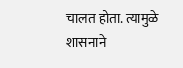चालत होता. त्यामुळे शासनाने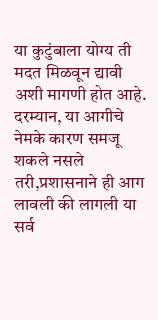या कुटुंबाला योग्य ती मदत मिळवून द्यावी अशी मागणी होत आहे.
दरम्यान, या आगीचे नेमके कारण समजू शकले नसले तरी,प्रशासनाने ही आग लावली की लागली या सर्व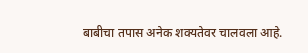बाबीचा तपास अनेक शक्यतेवर चालवला आहे.